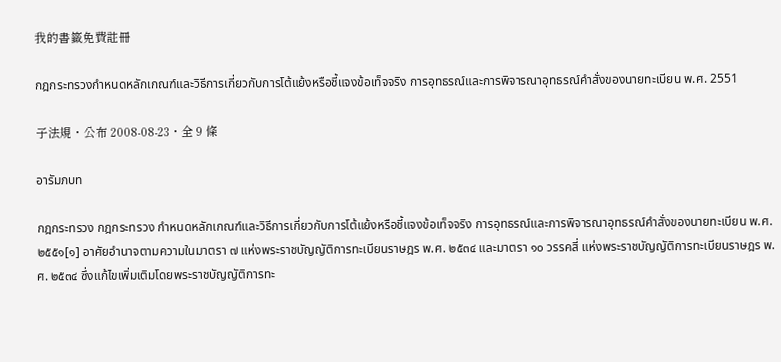我的書籤免費註冊

กฎกระทรวงกำหนดหลักเกณฑ์และวิธีการเกี่ยวกับการโต้แย้งหรือชี้แจงข้อเท็จจริง การอุทธรณ์และการพิจารณาอุทธรณ์คำสั่งของนายทะเบียน พ.ศ. 2551

子法規・公布 2008-08-23・全 9 條

อารัมภบท

กฎกระทรวง กฎกระทรวง กำหนดหลักเกณฑ์และวิธีการเกี่ยวกับการโต้แย้งหรือชี้แจงข้อเท็จจริง การอุทธรณ์และการพิจารณาอุทธรณ์คำสั่งของนายทะเบียน พ.ศ. ๒๕๕๑[๑] อาศัยอำนาจตามความในมาตรา ๗ แห่งพระราชบัญญัติการทะเบียนราษฎร พ.ศ. ๒๕๓๔ และมาตรา ๑๐ วรรคสี่ แห่งพระราชบัญญัติการทะเบียนราษฎร พ.ศ. ๒๕๓๔ ซึ่งแก้ไขเพิ่มเติมโดยพระราชบัญญัติการทะ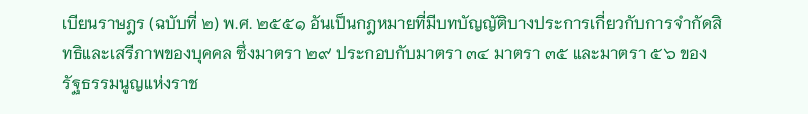เบียนราษฎร (ฉบับที่ ๒) พ.ศ. ๒๕๕๑ อันเป็นกฎหมายที่มีบทบัญญัติบางประการเกี่ยวกับการจำกัดสิทธิและเสรีภาพของบุคคล ซึ่งมาตรา ๒๙ ประกอบกับมาตรา ๓๔ มาตรา ๓๕ และมาตรา ๕๖ ของรัฐธรรมนูญแห่งราช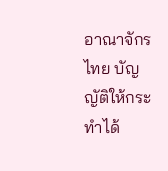อาณาจักรไทย บัญญัติให้กระทำได้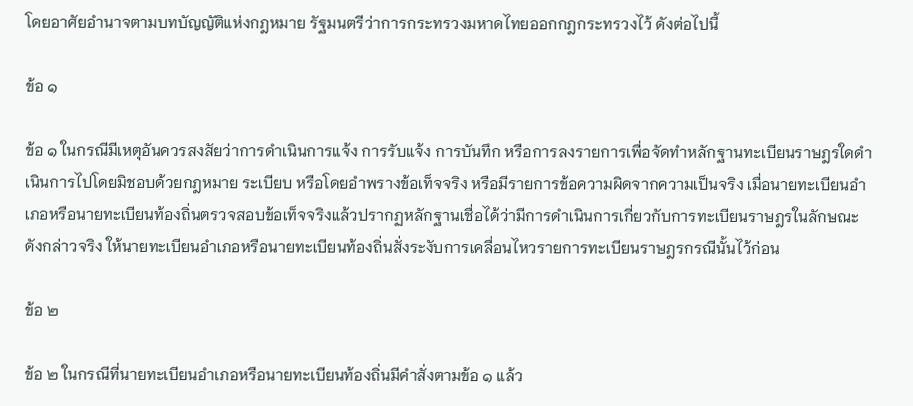โดยอาศัยอำนาจตามบทบัญญัติแห่งกฎหมาย รัฐมนตรีว่าการกระทรวงมหาดไทยออกกฎกระทรวงไว้ ดังต่อไปนี้

ข้อ ๑

ข้อ ๑ ในกรณีมีเหตุอันควรสงสัยว่าการดำเนินการแจ้ง การรับแจ้ง การบันทึก หรือการลงรายการเพื่อจัดทำหลักฐานทะเบียนราษฎรใดดำเนินการไปโดยมิชอบด้วยกฎหมาย ระเบียบ หรือโดยอำพรางข้อเท็จจริง หรือมีรายการข้อความผิดจากความเป็นจริง เมื่อนายทะเบียนอำเภอหรือนายทะเบียนท้องถิ่นตรวจสอบข้อเท็จจริงแล้วปรากฏหลักฐานเชื่อได้ว่ามีการดำเนินการเกี่ยวกับการทะเบียนราษฎรในลักษณะดังกล่าวจริง ให้นายทะเบียนอำเภอหรือนายทะเบียนท้องถิ่นสั่งระงับการเคลื่อนไหวรายการทะเบียนราษฎรกรณีนั้นไว้ก่อน

ข้อ ๒

ข้อ ๒ ในกรณีที่นายทะเบียนอำเภอหรือนายทะเบียนท้องถิ่นมีคำสั่งตามข้อ ๑ แล้ว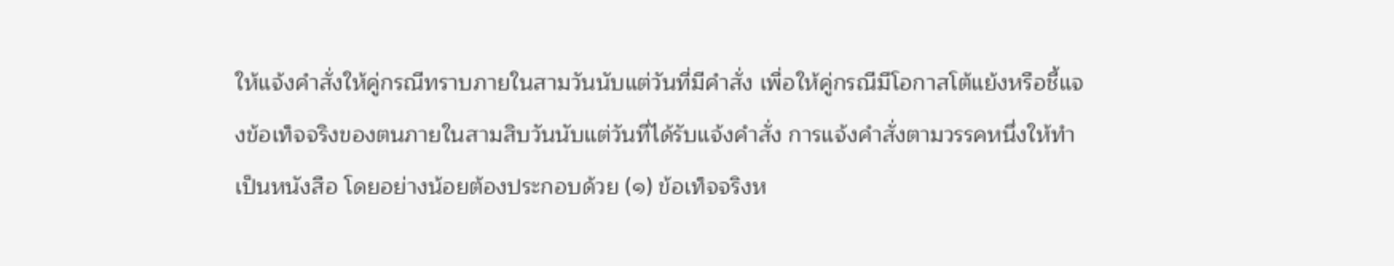ให้แจ้งคำสั่งให้คู่กรณีทราบภายในสามวันนับแต่วันที่มีคำสั่ง เพื่อให้คู่กรณีมีโอกาสโต้แย้งหรือชี้แจงข้อเท็จจริงของตนภายในสามสิบวันนับแต่วันที่ได้รับแจ้งคำสั่ง การแจ้งคำสั่งตามวรรคหนึ่งให้ทำเป็นหนังสือ โดยอย่างน้อยต้องประกอบด้วย (๑) ข้อเท็จจริงห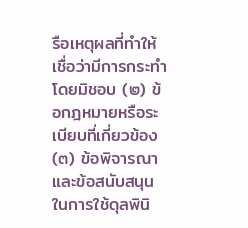รือเหตุผลที่ทำให้เชื่อว่ามีการกระทำโดยมิชอบ (๒) ข้อกฎหมายหรือระเบียบที่เกี่ยวข้อง (๓) ข้อพิจารณาและข้อสนับสนุนในการใช้ดุลพินิ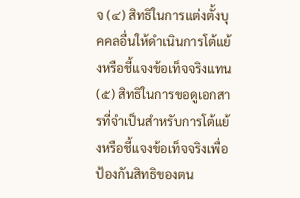จ (๔) สิทธิในการแต่งตั้งบุคคลอื่นให้ดำเนินการโต้แย้งหรือชี้แจงข้อเท็จจริงแทน (๕) สิทธิในการขอดูเอกสารที่จำเป็นสำหรับการโต้แย้งหรือชี้แจงข้อเท็จจริงเพื่อป้องกันสิทธิของตน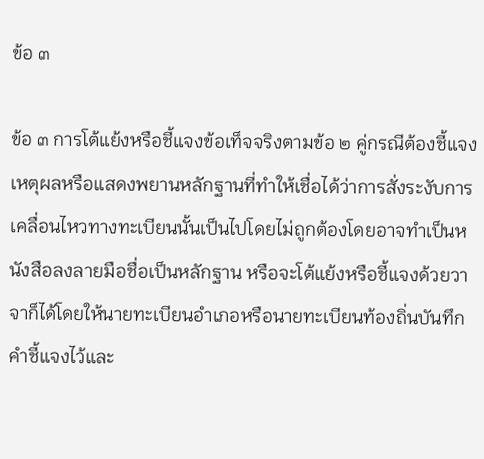ข้อ ๓

ข้อ ๓ การโต้แย้งหรือชี้แจงข้อเท็จจริงตามข้อ ๒ คู่กรณีต้องชี้แจงเหตุผลหรือแสดงพยานหลักฐานที่ทำให้เชื่อได้ว่าการสั่งระงับการเคลื่อนไหวทางทะเบียนนั้นเป็นไปโดยไม่ถูกต้องโดยอาจทำเป็นหนังสือลงลายมือชื่อเป็นหลักฐาน หรือจะโต้แย้งหรือชี้แจงด้วยวาจาก็ได้โดยให้นายทะเบียนอำเภอหรือนายทะเบียนท้องถิ่นบันทึกคำชี้แจงไว้และ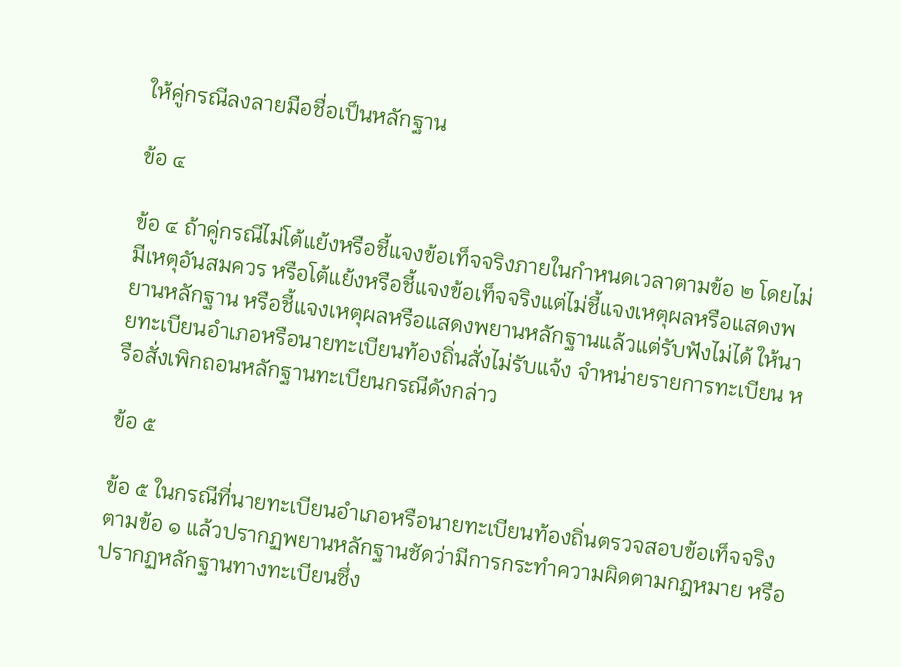ให้คู่กรณีลงลายมือชื่อเป็นหลักฐาน

ข้อ ๔

ข้อ ๔ ถ้าคู่กรณีไม่โต้แย้งหรือชี้แจงข้อเท็จจริงภายในกำหนดเวลาตามข้อ ๒ โดยไม่มีเหตุอันสมควร หรือโต้แย้งหรือชี้แจงข้อเท็จจริงแต่ไม่ชี้แจงเหตุผลหรือแสดงพยานหลักฐาน หรือชี้แจงเหตุผลหรือแสดงพยานหลักฐานแล้วแต่รับฟังไม่ได้ ให้นายทะเบียนอำเภอหรือนายทะเบียนท้องถิ่นสั่งไม่รับแจ้ง จำหน่ายรายการทะเบียน หรือสั่งเพิกถอนหลักฐานทะเบียนกรณีดังกล่าว

ข้อ ๕

ข้อ ๕ ในกรณีที่นายทะเบียนอำเภอหรือนายทะเบียนท้องถิ่นตรวจสอบข้อเท็จจริงตามข้อ ๑ แล้วปรากฏพยานหลักฐานชัดว่ามีการกระทำความผิดตามกฎหมาย หรือปรากฏหลักฐานทางทะเบียนซึ่ง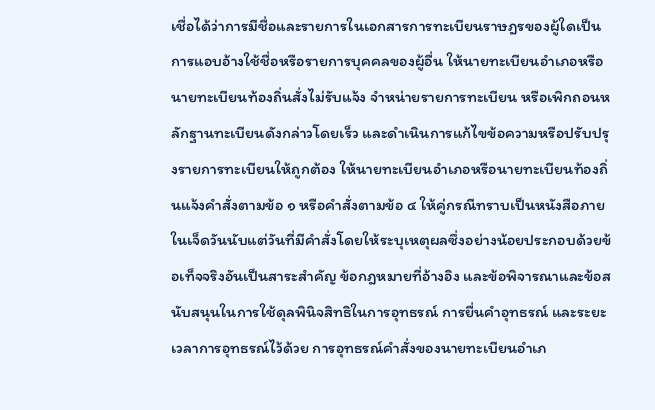เชื่อได้ว่าการมีชื่อและรายการในเอกสารการทะเบียนราษฎรของผู้ใดเป็นการแอบอ้างใช้ชื่อหรือรายการบุคคลของผู้อื่น ให้นายทะเบียนอำเภอหรือนายทะเบียนท้องถิ่นสั่งไม่รับแจ้ง จำหน่ายรายการทะเบียน หรือเพิกถอนหลักฐานทะเบียนดังกล่าวโดยเร็ว และดำเนินการแก้ไขข้อความหรือปรับปรุงรายการทะเบียนให้ถูกต้อง ให้นายทะเบียนอำเภอหรือนายทะเบียนท้องถิ่นแจ้งคำสั่งตามข้อ ๑ หรือคำสั่งตามข้อ ๔ ให้คู่กรณีทราบเป็นหนังสือภายในเจ็ดวันนับแต่วันที่มีคำสั่งโดยให้ระบุเหตุผลซึ่งอย่างน้อยประกอบด้วยข้อเท็จจริงอันเป็นสาระสำคัญ ข้อกฎหมายที่อ้างอิง และข้อพิจารณาและข้อสนับสนุนในการใช้ดุลพินิจสิทธิในการอุทธรณ์ การยื่นคำอุทธรณ์ และระยะเวลาการอุทธรณ์ไว้ด้วย การอุทธรณ์คำสั่งของนายทะเบียนอำเภ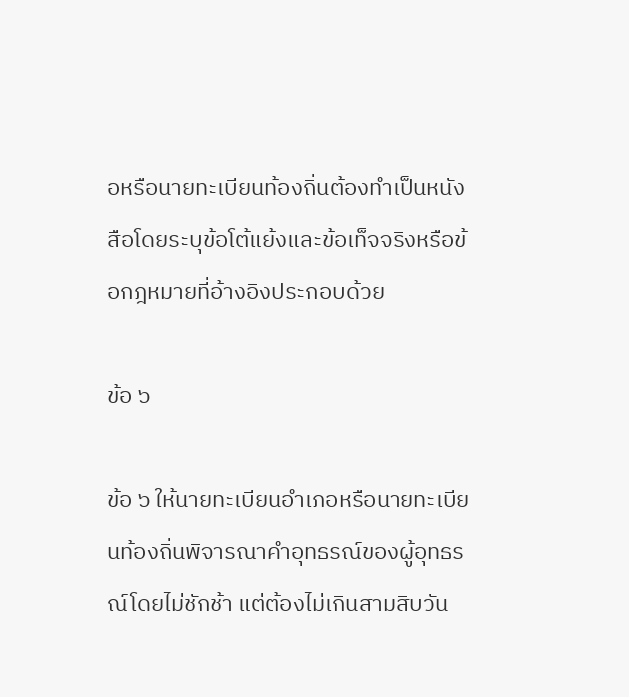อหรือนายทะเบียนท้องถิ่นต้องทำเป็นหนังสือโดยระบุข้อโต้แย้งและข้อเท็จจริงหรือข้อกฎหมายที่อ้างอิงประกอบด้วย

ข้อ ๖

ข้อ ๖ ให้นายทะเบียนอำเภอหรือนายทะเบียนท้องถิ่นพิจารณาคำอุทธรณ์ของผู้อุทธรณ์โดยไม่ชักช้า แต่ต้องไม่เกินสามสิบวัน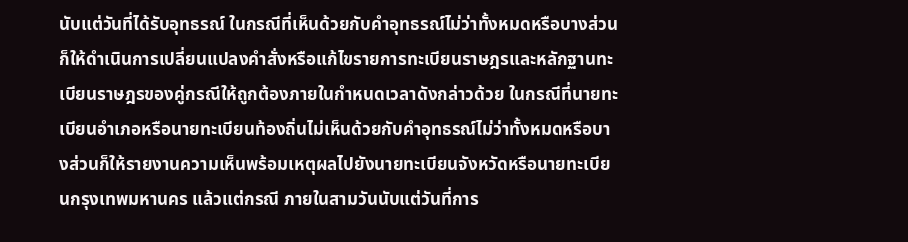นับแต่วันที่ได้รับอุทธรณ์ ในกรณีที่เห็นด้วยกับคำอุทธรณ์ไม่ว่าทั้งหมดหรือบางส่วนก็ให้ดำเนินการเปลี่ยนแปลงคำสั่งหรือแก้ไขรายการทะเบียนราษฎรและหลักฐานทะเบียนราษฎรของคู่กรณีให้ถูกต้องภายในกำหนดเวลาดังกล่าวด้วย ในกรณีที่นายทะเบียนอำเภอหรือนายทะเบียนท้องถิ่นไม่เห็นด้วยกับคำอุทธรณ์ไม่ว่าทั้งหมดหรือบางส่วนก็ให้รายงานความเห็นพร้อมเหตุผลไปยังนายทะเบียนจังหวัดหรือนายทะเบียนกรุงเทพมหานคร แล้วแต่กรณี ภายในสามวันนับแต่วันที่การ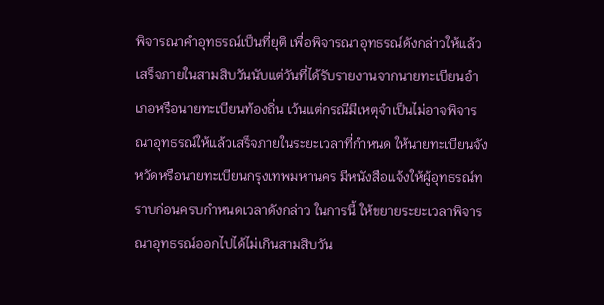พิจารณาคำอุทธรณ์เป็นที่ยุติ เพื่อพิจารณาอุทธรณ์ดังกล่าวให้แล้วเสร็จภายในสามสิบวันนับแต่วันที่ได้รับรายงานจากนายทะเบียนอำเภอหรือนายทะเบียนท้องถิ่น เว้นแต่กรณีมีเหตุจำเป็นไม่อาจพิจารณาอุทธรณ์ให้แล้วเสร็จภายในระยะเวลาที่กำหนด ให้นายทะเบียนจังหวัดหรือนายทะเบียนกรุงเทพมหานคร มีหนังสือแจ้งให้ผู้อุทธรณ์ทราบก่อนครบกำหนดเวลาดังกล่าว ในการนี้ ให้ขยายระยะเวลาพิจารณาอุทธรณ์ออกไปได้ไม่เกินสามสิบวัน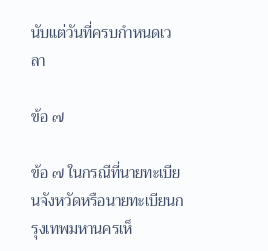นับแต่วันที่ครบกำหนดเวลา

ข้อ ๗

ข้อ ๗ ในกรณีที่นายทะเบียนจังหวัดหรือนายทะเบียนกรุงเทพมหานครเห็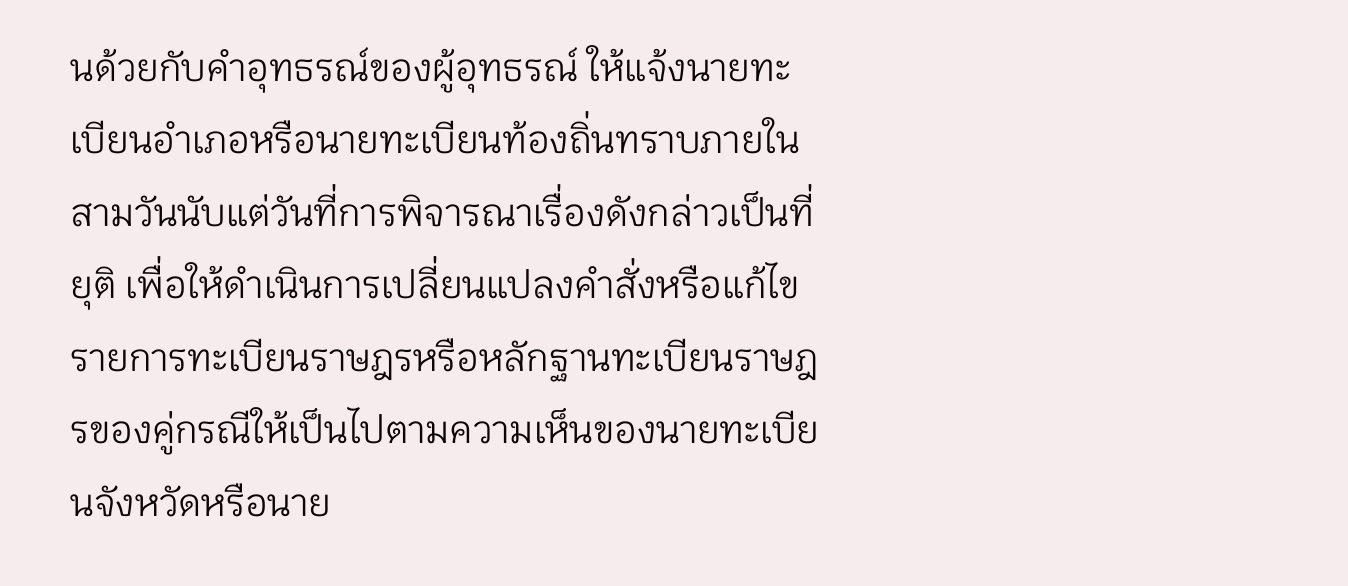นด้วยกับคำอุทธรณ์ของผู้อุทธรณ์ ให้แจ้งนายทะเบียนอำเภอหรือนายทะเบียนท้องถิ่นทราบภายในสามวันนับแต่วันที่การพิจารณาเรื่องดังกล่าวเป็นที่ยุติ เพื่อให้ดำเนินการเปลี่ยนแปลงคำสั่งหรือแก้ไขรายการทะเบียนราษฎรหรือหลักฐานทะเบียนราษฎรของคู่กรณีให้เป็นไปตามความเห็นของนายทะเบียนจังหวัดหรือนาย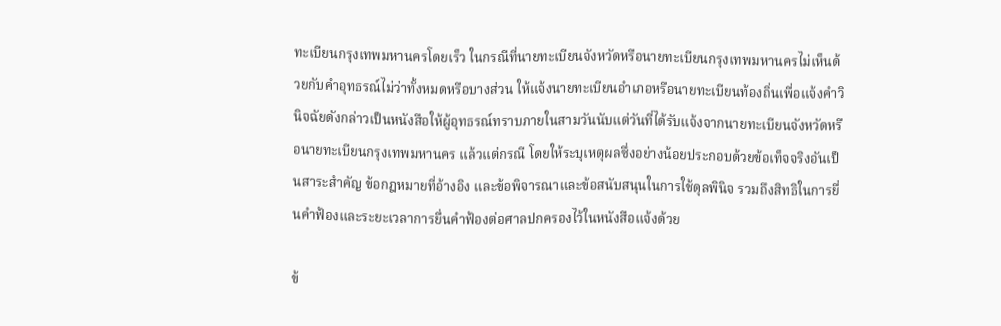ทะเบียนกรุงเทพมหานครโดยเร็ว ในกรณีที่นายทะเบียนจังหวัดหรือนายทะเบียนกรุงเทพมหานครไม่เห็นด้วยกับคำอุทธรณ์ไม่ว่าทั้งหมดหรือบางส่วน ให้แจ้งนายทะเบียนอำเภอหรือนายทะเบียนท้องถิ่นเพื่อแจ้งคำวินิจฉัยดังกล่าวเป็นหนังสือให้ผู้อุทธรณ์ทราบภายในสามวันนับแต่วันที่ได้รับแจ้งจากนายทะเบียนจังหวัดหรือนายทะเบียนกรุงเทพมหานคร แล้วแต่กรณี โดยให้ระบุเหตุผลซึ่งอย่างน้อยประกอบด้วยข้อเท็จจริงอันเป็นสาระสำคัญ ข้อกฎหมายที่อ้างอิง และข้อพิจารณาและข้อสนับสนุนในการใช้ดุลพินิจ รวมถึงสิทธิในการยื่นคำฟ้องและระยะเวลาการยื่นคำฟ้องต่อศาลปกครองไว้ในหนังสือแจ้งด้วย

ข้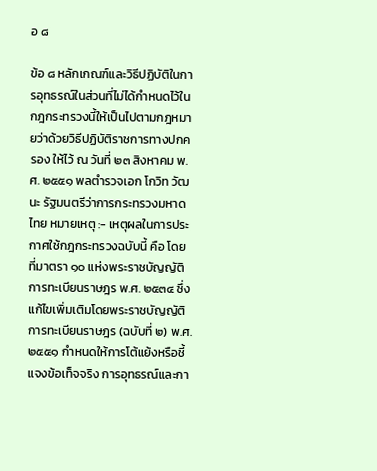อ ๘

ข้อ ๘ หลักเกณฑ์และวิธีปฏิบัติในการอุทธรณ์ในส่วนที่ไม่ได้กำหนดไว้ในกฎกระทรวงนี้ให้เป็นไปตามกฎหมายว่าด้วยวิธีปฏิบัติราชการทางปกครอง ให้ไว้ ณ วันที่ ๒๓ สิงหาคม พ.ศ. ๒๕๕๑ พลตำรวจเอก โกวิท วัฒนะ รัฐมนตรีว่าการกระทรวงมหาดไทย หมายเหตุ :- เหตุผลในการประกาศใช้กฎกระทรวงฉบับนี้ คือ โดยที่มาตรา ๑๐ แห่งพระราชบัญญัติการทะเบียนราษฎร พ.ศ. ๒๕๓๔ ซึ่งแก้ไขเพิ่มเติมโดยพระราชบัญญัติการทะเบียนราษฎร (ฉบับที่ ๒) พ.ศ. ๒๕๕๑ กำหนดให้การโต้แย้งหรือชี้แจงข้อเท็จจริง การอุทธรณ์และกา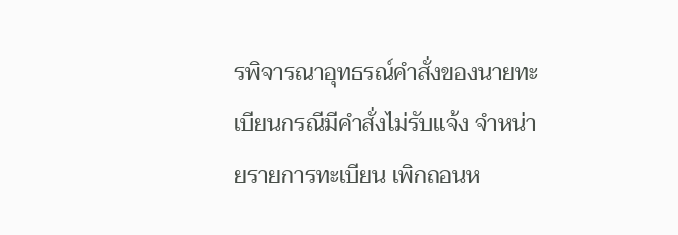รพิจารณาอุทธรณ์คำสั่งของนายทะเบียนกรณีมีคำสั่งไม่รับแจ้ง จำหน่ายรายการทะเบียน เพิกถอนห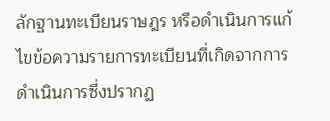ลักฐานทะเบียนราษฎร หรือดำเนินการแก้ไขข้อความรายการทะเบียนที่เกิดจากการดำเนินการซึ่งปรากฏ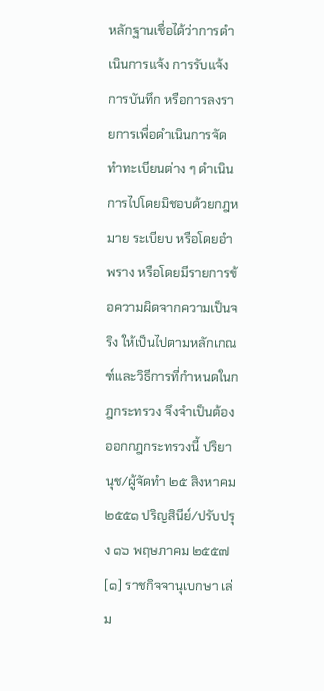หลักฐานเชื่อได้ว่าการดำเนินการแจ้ง การรับแจ้ง การบันทึก หรือการลงรายการเพื่อดำเนินการจัดทำทะเบียนต่าง ๆ ดำเนินการไปโดยมิชอบด้วยกฎหมาย ระเบียบ หรือโดยอำพราง หรือโดยมีรายการข้อความผิดจากความเป็นจริง ให้เป็นไปตามหลักเกณฑ์และวิธีการที่กำหนดในกฎกระทรวง จึงจำเป็นต้องออกกฎกระทรวงนี้ ปริยานุช/ผู้จัดทำ ๒๕ สิงหาคม ๒๕๕๑ ปริญสินีย์/ปรับปรุง ๑๖ พฤษภาคม ๒๕๕๗ [๑] ราชกิจจานุเบกษา เล่ม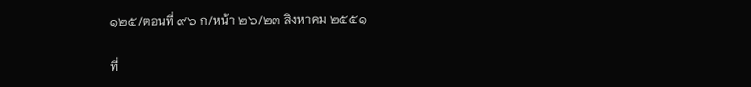๑๒๕/ตอนที่ ๙๖ ก/หน้า ๒๖/๒๓ สิงหาคม ๒๕๕๑

ที่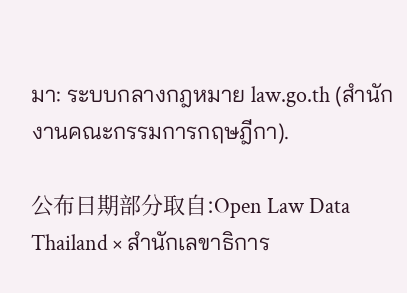มา: ระบบกลางกฎหมาย law.go.th (สำนักงานคณะกรรมการกฤษฎีกา).

公布日期部分取自:Open Law Data Thailand × สำนักเลขาธิการ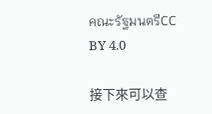คณะรัฐมนตรีCC BY 4.0

接下來可以查